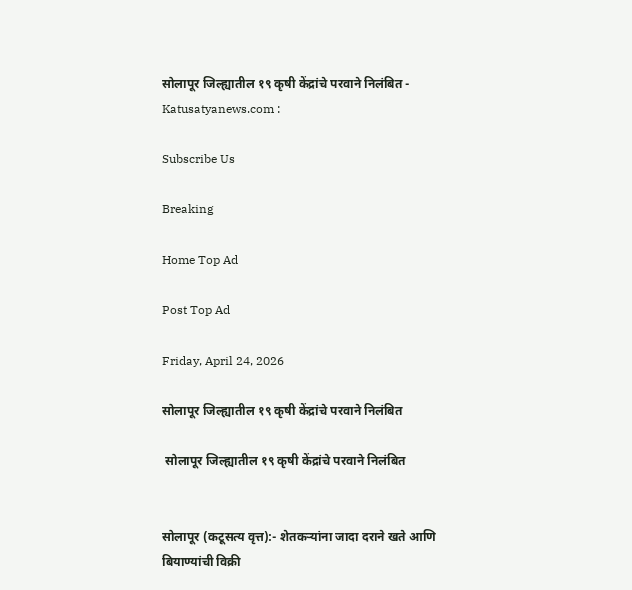सोलापूर जिल्ह्यातील १९ कृषी केंद्रांचे परवाने निलंबित - Katusatyanews.com :

Subscribe Us

Breaking

Home Top Ad

Post Top Ad

Friday, April 24, 2026

सोलापूर जिल्ह्यातील १९ कृषी केंद्रांचे परवाने निलंबित

 सोलापूर जिल्ह्यातील १९ कृषी केंद्रांचे परवाने निलंबित


सोलापूर (कटूसत्य वृत्त):- शेतकऱ्यांना जादा दराने खते आणि बियाण्यांची विक्री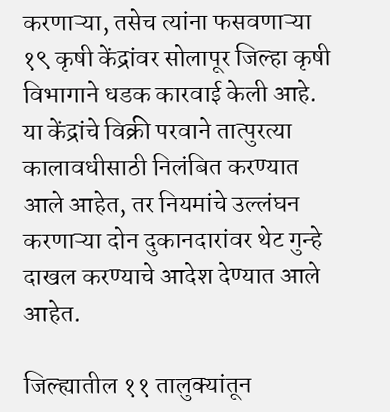करणाऱ्या, तसेच त्यांना फसवणाऱ्या १९ कृषी केंद्रांवर सोलापूर जिल्हा कृषी विभागाने धडक कारवाई केली आहे. या केंद्रांचे विक्री परवाने तात्पुरत्या कालावधीसाठी निलंबित करण्यात आले आहेत, तर नियमांचे उल्लंघन करणाऱ्या दोन दुकानदारांवर थेट गुन्हे दाखल करण्याचे आदेश देण्यात आले आहेत.

जिल्ह्यातील ११ तालुक्यांतून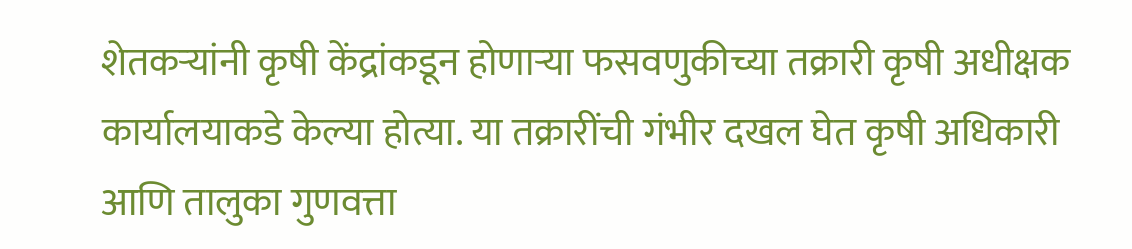शेतकऱ्यांनी कृषी केंद्रांकडून होणाऱ्या फसवणुकीच्या तक्रारी कृषी अधीक्षक कार्यालयाकडे केल्या होत्या. या तक्रारींची गंभीर दखल घेत कृषी अधिकारी आणि तालुका गुणवत्ता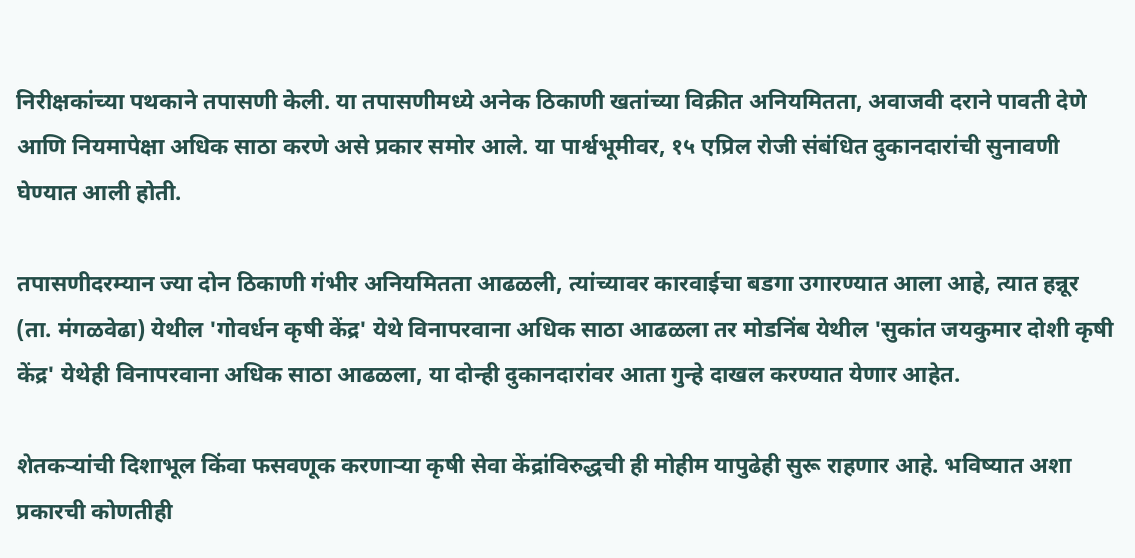निरीक्षकांच्या पथकाने तपासणी केली. या तपासणीमध्ये अनेक ठिकाणी खतांच्या विक्रीत अनियमितता, अवाजवी दराने पावती देणे आणि नियमापेक्षा अधिक साठा करणे असे प्रकार समोर आले. या पार्श्वभूमीवर, १५ एप्रिल रोजी संबंधित दुकानदारांची सुनावणी घेण्यात आली होती.

तपासणीदरम्यान ज्या दोन ठिकाणी गंभीर अनियमितता आढळली, त्यांच्यावर कारवाईचा बडगा उगारण्यात आला आहे, त्यात हन्नूर (ता. मंगळवेढा) येथील 'गोवर्धन कृषी केंद्र' येथे विनापरवाना अधिक साठा आढळला तर मोडनिंब येथील 'सुकांत जयकुमार दोशी कृषी केंद्र' येथेही विनापरवाना अधिक साठा आढळला, या दोन्ही दुकानदारांवर आता गुन्हे दाखल करण्यात येणार आहेत.

शेतकऱ्यांची दिशाभूल किंवा फसवणूक करणाऱ्या कृषी सेवा केंद्रांविरुद्धची ही मोहीम यापुढेही सुरू राहणार आहे. भविष्यात अशा प्रकारची कोणतीही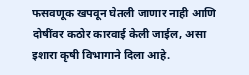फसवणूक खपवून घेतली जाणार नाही आणि दोषींवर कठोर कारवाई केली जाईल, असा इशारा कृषी विभागाने दिला आहे.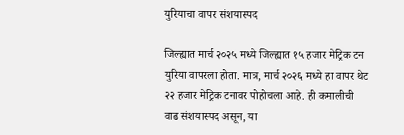युरियाचा वापर संशयास्पद

जिल्ह्यात मार्च २०२५ मध्ये जिल्ह्यात १५ हजार मेट्रिक टन युरिया वापरला होता. मात्र, मार्च २०२६ मध्ये हा वापर थेट २२ हजार मेट्रिक टनावर पोहोचला आहे. ही कमालीची वाढ संशयास्पद असून, या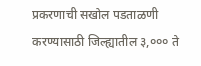प्रकरणाची सखोल पडताळणी करण्यासाठी जिल्ह्यातील ३,००० ते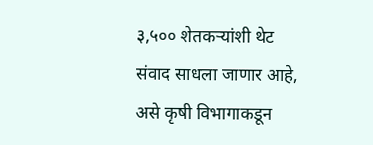३,५०० शेतकऱ्यांशी थेट संवाद साधला जाणार आहे, असे कृषी विभागाकडून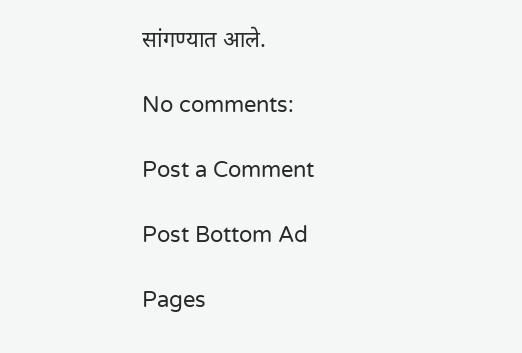सांगण्यात आले.

No comments:

Post a Comment

Post Bottom Ad

Pages